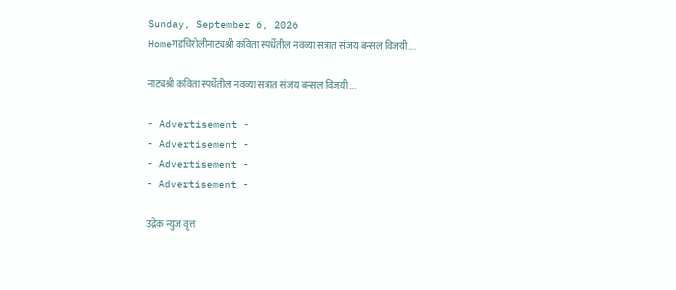Sunday, September 6, 2026
Homeगडचिरोलीनाट्यश्री कविता स्पर्धेतील नवव्या सत्रात संजय बन्सल विजयी….

नाट्यश्री कविता स्पर्धेतील नवव्या सत्रात संजय बन्सल विजयी….

- Advertisement -
- Advertisement -
- Advertisement -
- Advertisement -

उद्रेक न्युज वृत्त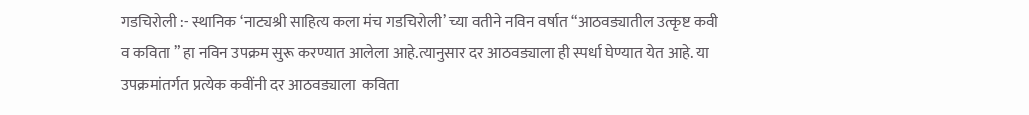गडचिरोली :- स्थानिक ‘नाट्यश्री साहित्य कला मंच गडचिरोली’ च्या वतीने नविन वर्षात “आठवड्यातील उत्कृष्ट कवी व कविता ” हा नविन उपक्रम सुरू करण्यात आलेला आहे.त्यानुसार दर आठवड्याला ही स्पर्धा घेण्यात येत आहे. या उपक्रमांतर्गत प्रत्येक कवींनी दर आठवड्याला  कविता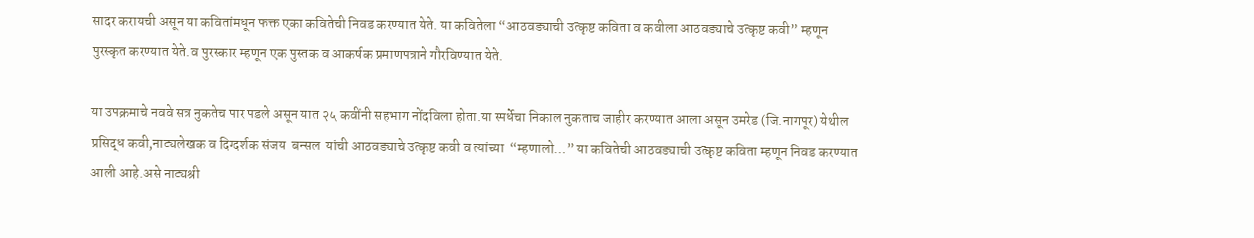सादर करायची असून या कवितांमधून फक्त एका कवितेची निवड करण्यात येते. या कवितेला “आठवड्याची उत्कृष्ट कविता व कवीला आठवड्याचे उत्कृष्ट कवी” म्हणून पुरस्कृत करण्यात येते.व पुरस्कार म्हणून एक पुस्तक व आकर्षक प्रमाणपत्राने गौरविण्यात येते.

या उपक्रमाचे नववे सत्र नुकतेच पार पडले असून यात २५ कवींनी सहभाग नोंदविला होता.या स्पर्धेचा निकाल नुकताच जाहीर करण्यात आला असून उमरेड (जि.नागपूर) येथील प्रसिद्ध कवी,नाट्यलेखक व दिग्दर्शक संजय  बन्सल  यांची आठवड्याचे उत्कृष्ट कवी व त्यांच्या  “म्हणालो…” या कवितेची आठवड्याची उत्कृष्ट कविता म्हणून निवड करण्यात आली आहे.असे नाट्यश्री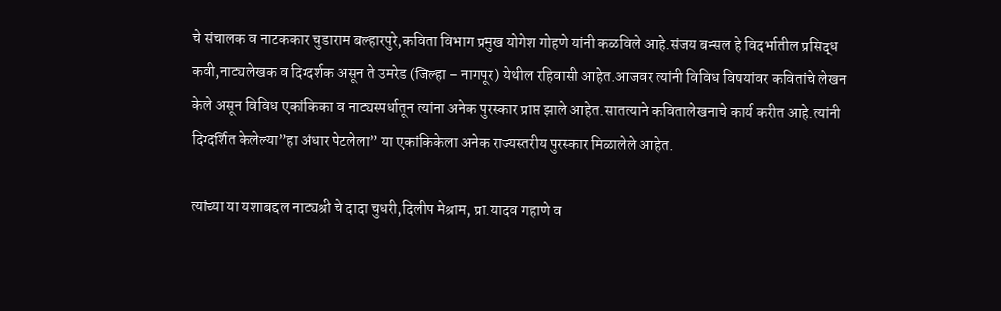चे संचालक व नाटककार चुडाराम बल्हारपुरे,कविता विभाग प्रमुख योगेश गोहणे यांनी कळविले आहे.संजय बन्सल हे विदर्भातील प्रसिद्ध कवी,नाट्यलेखक व दिग्दर्शक असून ते उमरेड (जिल्हा – नागपूर) येथील रहिवासी आहेत.आजवर त्यांनी विविध विषयांवर कवितांचे लेखन केले असून विविध एकांकिका व नाट्यस्पर्धातून त्यांना अनेक पुरस्कार प्राप्त झाले आहेत.सातत्याने कवितालेखनाचे कार्य करीत आहे.त्यांनी दिग्दर्शित केलेल्या”हा अंधार पेटलेला” या एकांकिकेला अनेक राज्यस्तरीय पुरस्कार मिळालेले आहेत.

त्यांच्या या यशाबद्दल नाट्यश्री चे दादा चुधरी,दिलीप मेश्राम, प्रा.यादव गहाणे व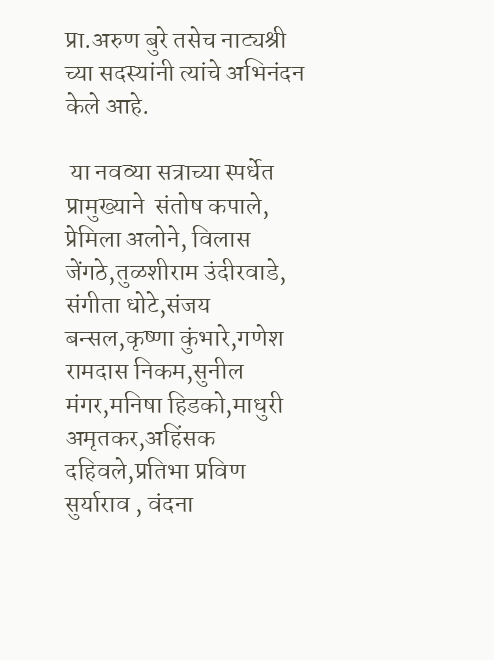प्रा.अरुण बुरे तसेच नाट्यश्री च्या सदस्यांनी त्यांचे अभिनंदन केले आहे.

 या नवव्या सत्राच्या स्पर्धेत प्रामुख्याने  संतोष कपाले, प्रेमिला अलोने, विलास जेंगठे,तुळशीराम उंदीरवाडे, संगीता धोटे,संजय बन्सल,कृष्णा कुंभारे,गणेश रामदास निकम,सुनील मंगर,मनिषा हिडको,माधुरी अमृतकर,अहिंसक दहिवले,प्रतिभा प्रविण सुर्याराव , वंदना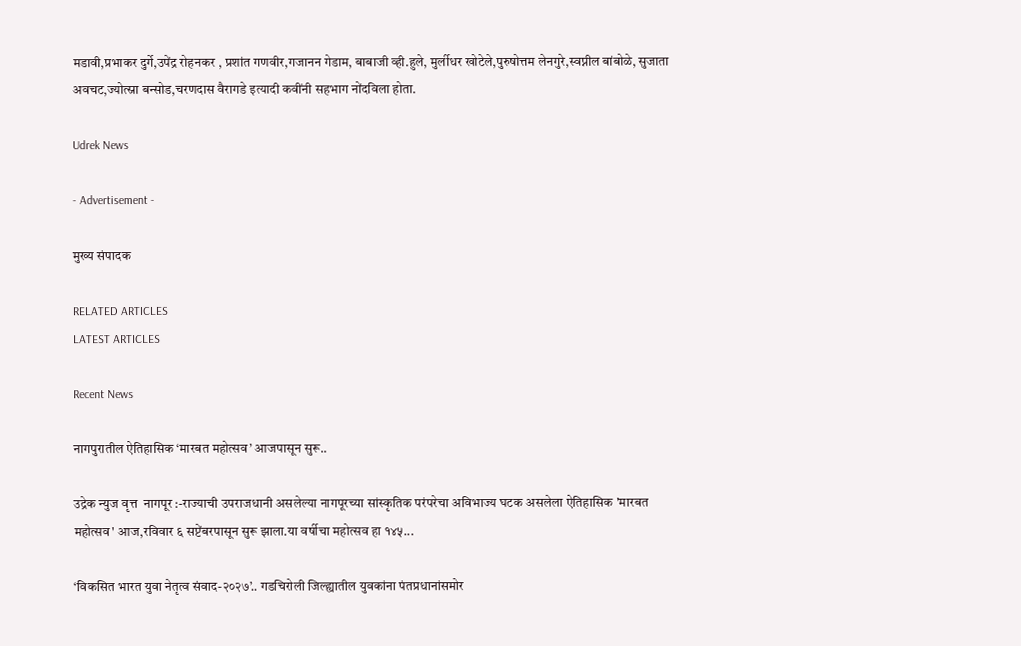मडावी,प्रभाकर दुर्गे,उपेंद्र रोहनकर , प्रशांत गणवीर,गजानन गेडाम, बाबाजी व्ही.हुले, मुर्लीधर खोटेले,पुरुषोत्तम लेनगुरे,स्वप्नील बांबोळे, सुजाता अवचट,ज्योत्स्ना बन्सोड,चरणदास वैरागडे इत्यादी कवींनी सहभाग नोंदविला होता.

Udrek News

- Advertisement -

मुख्य संपादक

RELATED ARTICLES
LATEST ARTICLES

Recent News

नागपुरातील ऐतिहासिक ‘मारबत महोत्सव’ आजपासून सुरू..

उद्रेक न्युज वृत्त  नागपूर :-राज्याची उपराजधानी असलेल्या नागपूरच्या सांस्कृतिक परंपरेचा अविभाज्य घटक असलेला ऐतिहासिक 'मारबत महोत्सव' आज,रविवार ६ सप्टेंबरपासून सुरू झाला.या वर्षीचा महोत्सव हा १४५...

‘विकसित भारत युवा नेतृत्व संवाद-२०२७’.. गडचिरोली जिल्ह्यातील युवकांना पंतप्रधानांसमोर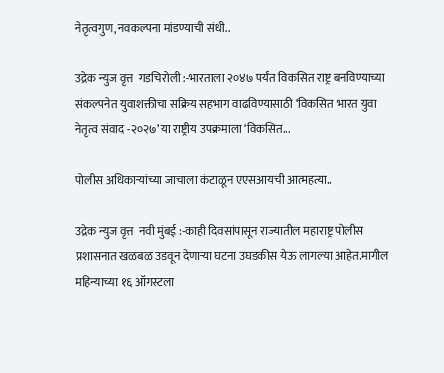नेतृत्वगुण,नवकल्पना मांडण्याची संधी..

उद्रेक न्युज वृत्त  गडचिरोली :-भारताला २०४७ पर्यंत विकसित राष्ट्र बनविण्याच्या संकल्पनेत युवाशक्तीचा सक्रिय सहभाग वाढविण्यासाठी ‘विकसित भारत युवा नेतृत्व संवाद -२०२७’ या राष्ट्रीय उपक्रमाला ‘विकसित...

पोलीस अधिकाऱ्यांच्या जाचाला कंटाळून एएसआयची आत्महत्या..

उद्रेक न्युज वृत्त  नवी मुंबई :-काही दिवसांपासून राज्यातील महाराष्ट्र पोलीस प्रशासनात खळबळ उडवून देणाऱ्या घटना उघडकीस येऊ लागल्या आहेत.मागील महिन्याच्या १६ ऑगस्टला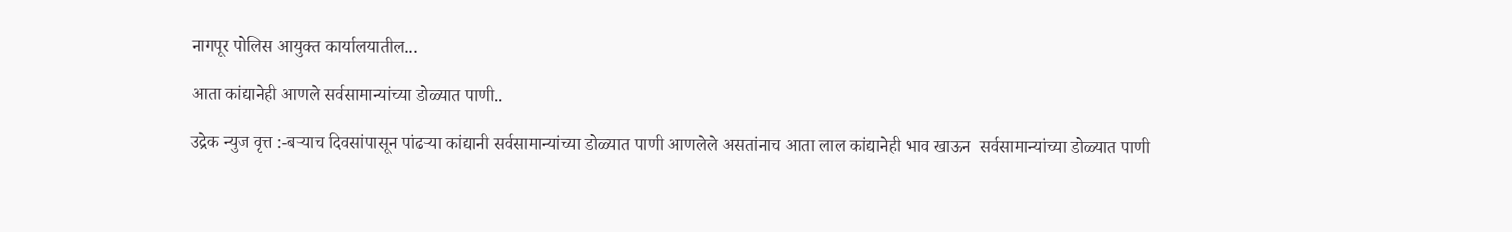नागपूर पोलिस आयुक्त कार्यालयातील...

आता कांद्यानेही आणले सर्वसामान्यांच्या डोळ्यात पाणी..

उद्रेक न्युज वृत्त :-बऱ्याच दिवसांपासून पांढऱ्या कांद्यानी सर्वसामान्यांच्या डोळ्यात पाणी आणलेले असतांनाच आता लाल कांद्यानेही भाव खाऊन  सर्वसामान्यांच्या डोळ्यात पाणी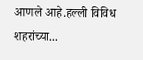आणले आहे.हल्ली विविध शहरांच्या...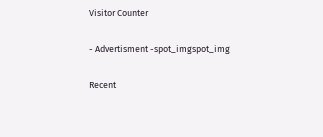Visitor Counter

- Advertisment -spot_imgspot_img

Recent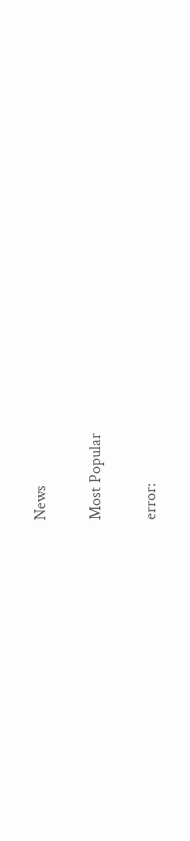News

Most Popular

error: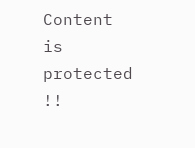Content is protected !!